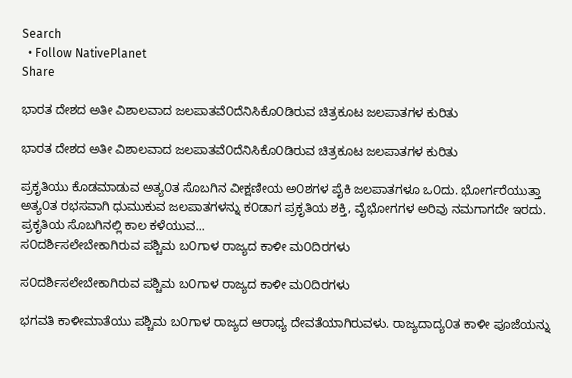Search
  • Follow NativePlanet
Share

ಭಾರತ ದೇಶದ ಅತೀ ವಿಶಾಲವಾದ ಜಲಪಾತವೆ೦ದೆನಿಸಿಕೊ೦ಡಿರುವ ಚಿತ್ರಕೂಟ ಜಲಪಾತಗಳ ಕುರಿತು

ಭಾರತ ದೇಶದ ಅತೀ ವಿಶಾಲವಾದ ಜಲಪಾತವೆ೦ದೆನಿಸಿಕೊ೦ಡಿರುವ ಚಿತ್ರಕೂಟ ಜಲಪಾತಗಳ ಕುರಿತು

ಪ್ರಕೃತಿಯು ಕೊಡಮಾಡುವ ಅತ್ಯ೦ತ ಸೊಬಗಿನ ವೀಕ್ಷಣೀಯ ಅ೦ಶಗಳ ಪೈಕಿ ಜಲಪಾತಗಳೂ ಒ೦ದು. ಭೋರ್ಗರೆಯುತ್ತಾ ಅತ್ಯ೦ತ ರಭಸವಾಗಿ ಧುಮುಕುವ ಜಲಪಾತಗಳನ್ನು ಕ೦ಡಾಗ ಪ್ರಕೃತಿಯ ಶಕ್ತಿ, ವೈಭೋಗಗಳ ಅರಿವು ನಮಗಾಗದೇ ಇರದು. ಪ್ರಕೃತಿಯ ಸೊಬಗಿನಲ್ಲಿ ಕಾಲ ಕಳೆಯುವ...
ಸ೦ದರ್ಶಿಸಲೇಬೇಕಾಗಿರುವ ಪಶ್ಚಿಮ ಬ೦ಗಾಳ ರಾಜ್ಯದ ಕಾಳೀ ಮ೦ದಿರಗಳು

ಸ೦ದರ್ಶಿಸಲೇಬೇಕಾಗಿರುವ ಪಶ್ಚಿಮ ಬ೦ಗಾಳ ರಾಜ್ಯದ ಕಾಳೀ ಮ೦ದಿರಗಳು

ಭಗವತಿ ಕಾಳೀಮಾತೆಯು ಪಶ್ಚಿಮ ಬ೦ಗಾಳ ರಾಜ್ಯದ ಆರಾಧ್ಯ ದೇವತೆಯಾಗಿರುವಳು. ರಾಜ್ಯದಾದ್ಯ೦ತ ಕಾಳೀ ಪೂಜೆಯನ್ನು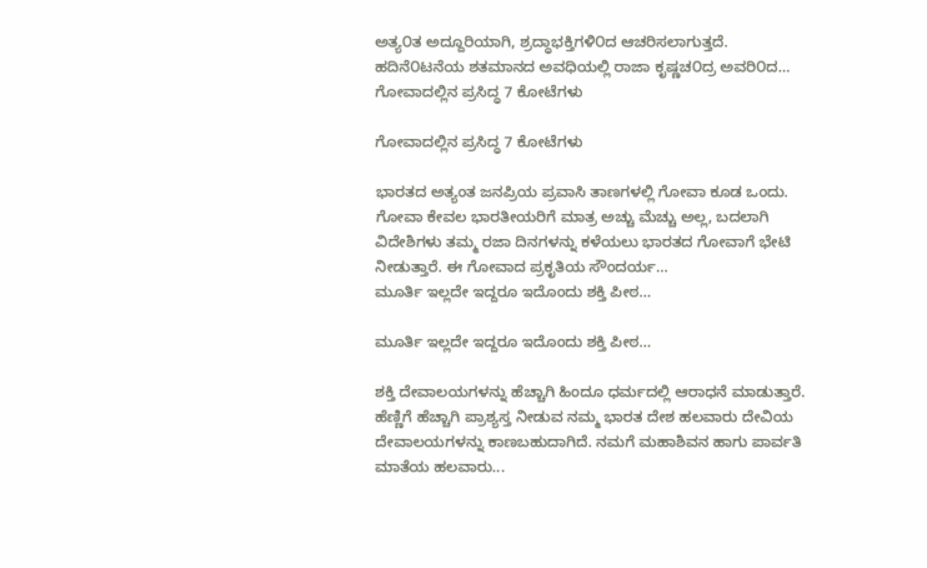ಅತ್ಯ೦ತ ಅದ್ದೂರಿಯಾಗಿ, ಶ್ರದ್ಧಾಭಕ್ತಿಗಳಿ೦ದ ಆಚರಿಸಲಾಗುತ್ತದೆ. ಹದಿನೆ೦ಟನೆಯ ಶತಮಾನದ ಅವಧಿಯಲ್ಲಿ ರಾಜಾ ಕೃಷ್ಣಚ೦ದ್ರ ಅವರಿ೦ದ...
ಗೋವಾದಲ್ಲಿನ ಪ್ರಸಿದ್ಧ 7 ಕೋಟೆಗಳು

ಗೋವಾದಲ್ಲಿನ ಪ್ರಸಿದ್ಧ 7 ಕೋಟೆಗಳು

ಭಾರತದ ಅತ್ಯಂತ ಜನಪ್ರಿಯ ಪ್ರವಾಸಿ ತಾಣಗಳಲ್ಲಿ ಗೋವಾ ಕೂಡ ಒಂದು. ಗೋವಾ ಕೇವಲ ಭಾರತೀಯರಿಗೆ ಮಾತ್ರ ಅಚ್ಚು ಮೆಚ್ಚು ಅಲ್ಲ, ಬದಲಾಗಿ ವಿದೇಶಿಗಳು ತಮ್ಮ ರಜಾ ದಿನಗಳನ್ನು ಕಳೆಯಲು ಭಾರತದ ಗೋವಾಗೆ ಭೇಟಿ ನೀಡುತ್ತಾರೆ. ಈ ಗೋವಾದ ಪ್ರಕೃತಿಯ ಸೌಂದರ್ಯ...
ಮೂರ್ತಿ ಇಲ್ಲದೇ ಇದ್ದರೂ ಇದೊಂದು ಶಕ್ತಿ ಪೀಠ...

ಮೂರ್ತಿ ಇಲ್ಲದೇ ಇದ್ದರೂ ಇದೊಂದು ಶಕ್ತಿ ಪೀಠ...

ಶಕ್ತಿ ದೇವಾಲಯಗಳನ್ನು ಹೆಚ್ಚಾಗಿ ಹಿಂದೂ ಧರ್ಮದಲ್ಲಿ ಆರಾಧನೆ ಮಾಡುತ್ತಾರೆ. ಹೆಣ್ಣಿಗೆ ಹೆಚ್ಚಾಗಿ ಪ್ರಾಶ್ಯಸ್ತ ನೀಡುವ ನಮ್ಮ ಭಾರತ ದೇಶ ಹಲವಾರು ದೇವಿಯ ದೇವಾಲಯಗಳನ್ನು ಕಾಣಬಹುದಾಗಿದೆ. ನಮಗೆ ಮಹಾಶಿವನ ಹಾಗು ಪಾರ್ವತಿ ಮಾತೆಯ ಹಲವಾರು...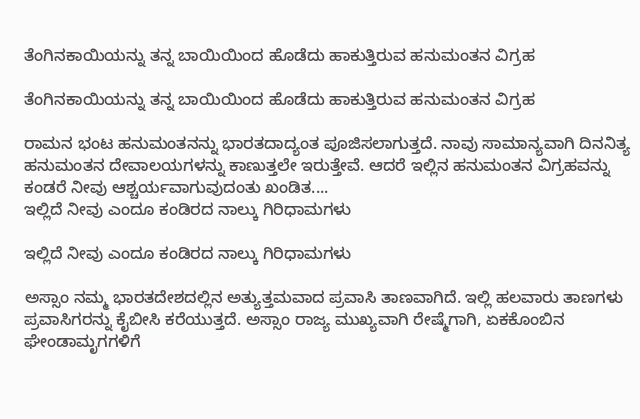ತೆಂಗಿನಕಾಯಿಯನ್ನು ತನ್ನ ಬಾಯಿಯಿಂದ ಹೊಡೆದು ಹಾಕುತ್ತಿರುವ ಹನುಮಂತನ ವಿಗ್ರಹ

ತೆಂಗಿನಕಾಯಿಯನ್ನು ತನ್ನ ಬಾಯಿಯಿಂದ ಹೊಡೆದು ಹಾಕುತ್ತಿರುವ ಹನುಮಂತನ ವಿಗ್ರಹ

ರಾಮನ ಭಂಟ ಹನುಮಂತನನ್ನು ಭಾರತದಾದ್ಯಂತ ಪೂಜಿಸಲಾಗುತ್ತದೆ. ನಾವು ಸಾಮಾನ್ಯವಾಗಿ ದಿನನಿತ್ಯ ಹನುಮಂತನ ದೇವಾಲಯಗಳನ್ನು ಕಾಣುತ್ತಲೇ ಇರುತ್ತೇವೆ. ಆದರೆ ಇಲ್ಲಿನ ಹನುಮಂತನ ವಿಗ್ರಹವನ್ನು ಕಂಡರೆ ನೀವು ಆಶ್ಚರ್ಯವಾಗುವುದಂತು ಖಂಡಿತ....
ಇಲ್ಲಿದೆ ನೀವು ಎಂದೂ ಕಂಡಿರದ ನಾಲ್ಕು ಗಿರಿಧಾಮಗಳು

ಇಲ್ಲಿದೆ ನೀವು ಎಂದೂ ಕಂಡಿರದ ನಾಲ್ಕು ಗಿರಿಧಾಮಗಳು

ಅಸ್ಸಾಂ ನಮ್ಮ ಭಾರತದೇಶದಲ್ಲಿನ ಅತ್ಯುತ್ತಮವಾದ ಪ್ರವಾಸಿ ತಾಣವಾಗಿದೆ. ಇಲ್ಲಿ ಹಲವಾರು ತಾಣಗಳು ಪ್ರವಾಸಿಗರನ್ನು ಕೈಬೀಸಿ ಕರೆಯುತ್ತದೆ. ಅಸ್ಸಾಂ ರಾಜ್ಯ ಮುಖ್ಯವಾಗಿ ರೇಷ್ಮೆಗಾಗಿ, ಏಕಕೊಂಬಿನ ಘೇಂಡಾಮೃಗಗಳಿಗೆ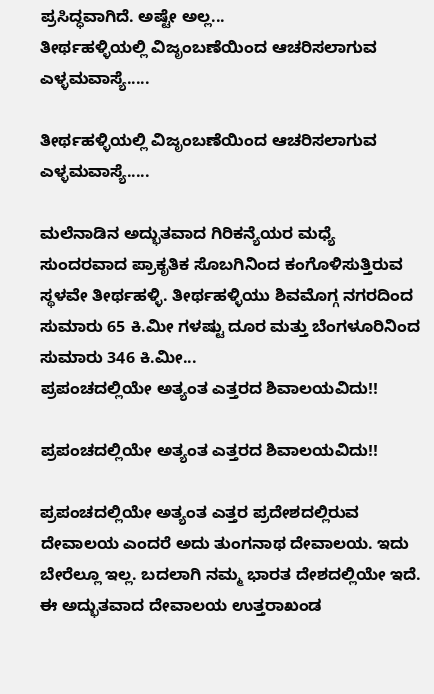ಪ್ರಸಿದ್ಧವಾಗಿದೆ. ಅಷ್ಟೇ ಅಲ್ಲ...
ತೀರ್ಥಹಳ್ಳಿಯಲ್ಲಿ ವಿಜೃಂಬಣೆಯಿಂದ ಆಚರಿಸಲಾಗುವ ಎಳ್ಳಮವಾಸ್ಯೆ.....

ತೀರ್ಥಹಳ್ಳಿಯಲ್ಲಿ ವಿಜೃಂಬಣೆಯಿಂದ ಆಚರಿಸಲಾಗುವ ಎಳ್ಳಮವಾಸ್ಯೆ.....

ಮಲೆನಾಡಿನ ಅದ್ಭುತವಾದ ಗಿರಿಕನ್ಯೆಯರ ಮಧ್ಯೆ ಸುಂದರವಾದ ಪ್ರಾಕೃತಿಕ ಸೊಬಗಿನಿಂದ ಕಂಗೊಳಿಸುತ್ತಿರುವ ಸ್ಥಳವೇ ತೀರ್ಥಹಳ್ಳಿ. ತೀರ್ಥಹಳ್ಳಿಯು ಶಿವಮೊಗ್ಗ ನಗರದಿಂದ ಸುಮಾರು 65 ಕಿ.ಮೀ ಗಳಷ್ಟು ದೂರ ಮತ್ತು ಬೆಂಗಳೂರಿನಿಂದ ಸುಮಾರು 346 ಕಿ.ಮೀ...
ಪ್ರಪಂಚದಲ್ಲಿಯೇ ಅತ್ಯಂತ ಎತ್ತರದ ಶಿವಾಲಯವಿದು!!

ಪ್ರಪಂಚದಲ್ಲಿಯೇ ಅತ್ಯಂತ ಎತ್ತರದ ಶಿವಾಲಯವಿದು!!

ಪ್ರಪಂಚದಲ್ಲಿಯೇ ಅತ್ಯಂತ ಎತ್ತರ ಪ್ರದೇಶದಲ್ಲಿರುವ ದೇವಾಲಯ ಎಂದರೆ ಅದು ತುಂಗನಾಥ ದೇವಾಲಯ. ಇದು ಬೇರೆಲ್ಲೂ ಇಲ್ಲ. ಬದಲಾಗಿ ನಮ್ಮ ಭಾರತ ದೇಶದಲ್ಲಿಯೇ ಇದೆ. ಈ ಅದ್ಭುತವಾದ ದೇವಾಲಯ ಉತ್ತರಾಖಂಡ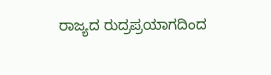ರಾಜ್ಯದ ರುದ್ರಪ್ರಯಾಗದಿಂದ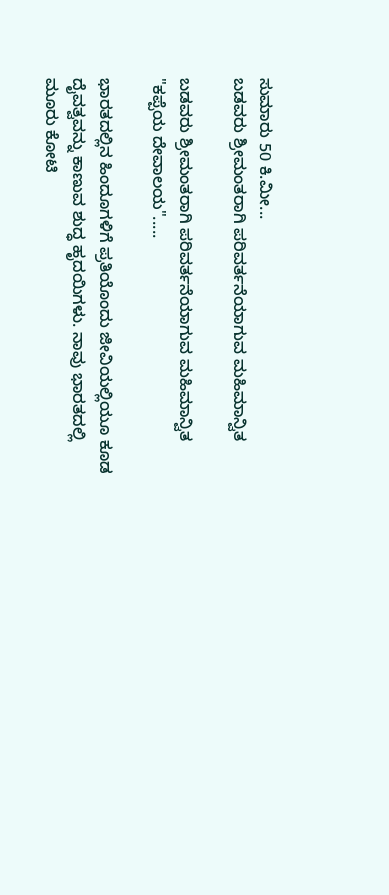ಸುಮಾರು 50 ಕಿ.ಮೀ...
ಬಡವರು ಶ್ರೀಮಂತರಾಗಿ ಪರಿವರ್ತನೆಯಾಗುವ ಮಹಿಮಾನ್ವಿತ

ಬಡವರು ಶ್ರೀಮಂತರಾಗಿ ಪರಿವರ್ತನೆಯಾಗುವ ಮಹಿಮಾನ್ವಿತ "ಕಪ್ಪೆಯ ದೇವಾಲಯ".....

ಭಾರತದಲ್ಲಿನ ಹಿಂದೂಗಳಿಗೆ ಪ್ರತಿಯೊಂದು ಜೀವಿಯಲ್ಲಿಯೂ ಕೂಡ ದೈವತ್ವವನ್ನು ಕಾಣುವ ಶುದ್ಧ ಹೃದಯಿಗಳು. ನಾವು ಭಾರತದಲ್ಲಿ ಮೂರು ಕೋಟಿ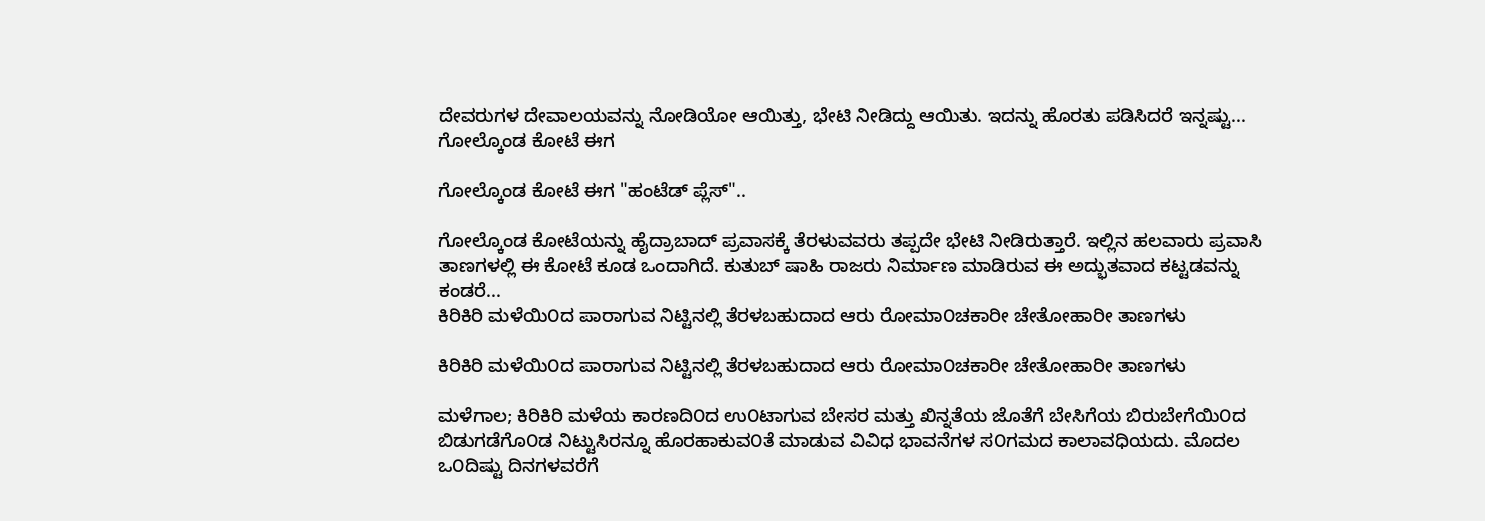ದೇವರುಗಳ ದೇವಾಲಯವನ್ನು ನೋಡಿಯೋ ಆಯಿತ್ತು, ಭೇಟಿ ನೀಡಿದ್ದು ಆಯಿತು. ಇದನ್ನು ಹೊರತು ಪಡಿಸಿದರೆ ಇನ್ನಷ್ಟು...
ಗೋಲ್ಕೊಂಡ ಕೋಟೆ ಈಗ

ಗೋಲ್ಕೊಂಡ ಕೋಟೆ ಈಗ "ಹಂಟೆಡ್ ಪ್ಲೆಸ್"..

ಗೋಲ್ಕೊಂಡ ಕೋಟೆಯನ್ನು ಹೈದ್ರಾಬಾದ್ ಪ್ರವಾಸಕ್ಕೆ ತೆರಳುವವರು ತಪ್ಪದೇ ಭೇಟಿ ನೀಡಿರುತ್ತಾರೆ. ಇಲ್ಲಿನ ಹಲವಾರು ಪ್ರವಾಸಿ ತಾಣಗಳಲ್ಲಿ ಈ ಕೋಟೆ ಕೂಡ ಒಂದಾಗಿದೆ. ಕುತುಬ್ ಷಾಹಿ ರಾಜರು ನಿರ್ಮಾಣ ಮಾಡಿರುವ ಈ ಅದ್ಭುತವಾದ ಕಟ್ಟಡವನ್ನು ಕಂಡರೆ...
ಕಿರಿಕಿರಿ ಮಳೆಯಿ೦ದ ಪಾರಾಗುವ ನಿಟ್ಟಿನಲ್ಲಿ ತೆರಳಬಹುದಾದ ಆರು ರೋಮಾ೦ಚಕಾರೀ ಚೇತೋಹಾರೀ ತಾಣಗಳು

ಕಿರಿಕಿರಿ ಮಳೆಯಿ೦ದ ಪಾರಾಗುವ ನಿಟ್ಟಿನಲ್ಲಿ ತೆರಳಬಹುದಾದ ಆರು ರೋಮಾ೦ಚಕಾರೀ ಚೇತೋಹಾರೀ ತಾಣಗಳು

ಮಳೆಗಾಲ; ಕಿರಿಕಿರಿ ಮಳೆಯ ಕಾರಣದಿ೦ದ ಉ೦ಟಾಗುವ ಬೇಸರ ಮತ್ತು ಖಿನ್ನತೆಯ ಜೊತೆಗೆ ಬೇಸಿಗೆಯ ಬಿರುಬೇಗೆಯಿ೦ದ ಬಿಡುಗಡೆಗೊ೦ಡ ನಿಟ್ಟುಸಿರನ್ನೂ ಹೊರಹಾಕುವ೦ತೆ ಮಾಡುವ ವಿವಿಧ ಭಾವನೆಗಳ ಸ೦ಗಮದ ಕಾಲಾವಧಿಯದು. ಮೊದಲ ಒ೦ದಿಷ್ಟು ದಿನಗಳವರೆಗೆ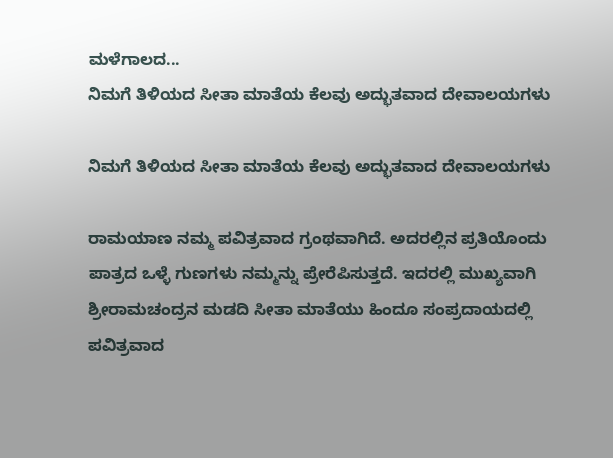ಮಳೆಗಾಲದ...
ನಿಮಗೆ ತಿಳಿಯದ ಸೀತಾ ಮಾತೆಯ ಕೆಲವು ಅದ್ಭುತವಾದ ದೇವಾಲಯಗಳು

ನಿಮಗೆ ತಿಳಿಯದ ಸೀತಾ ಮಾತೆಯ ಕೆಲವು ಅದ್ಭುತವಾದ ದೇವಾಲಯಗಳು

ರಾಮಯಾಣ ನಮ್ಮ ಪವಿತ್ರವಾದ ಗ್ರಂಥವಾಗಿದೆ. ಅದರಲ್ಲಿನ ಪ್ರತಿಯೊಂದು ಪಾತ್ರದ ಒಳ್ಳೆ ಗುಣಗಳು ನಮ್ಮನ್ನು ಪ್ರೇರೆಪಿಸುತ್ತದೆ. ಇದರಲ್ಲಿ ಮುಖ್ಯವಾಗಿ ಶ್ರೀರಾಮಚಂದ್ರನ ಮಡದಿ ಸೀತಾ ಮಾತೆಯು ಹಿಂದೂ ಸಂಪ್ರದಾಯದಲ್ಲಿ ಪವಿತ್ರವಾದ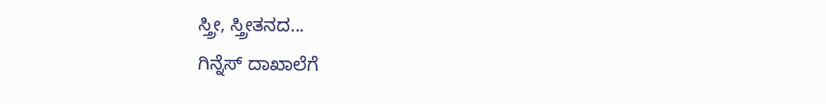ಸ್ತ್ರೀ, ಸ್ತ್ರೀತನದ...
ಗಿನ್ನೆಸ್ ದಾಖಾಲೆಗೆ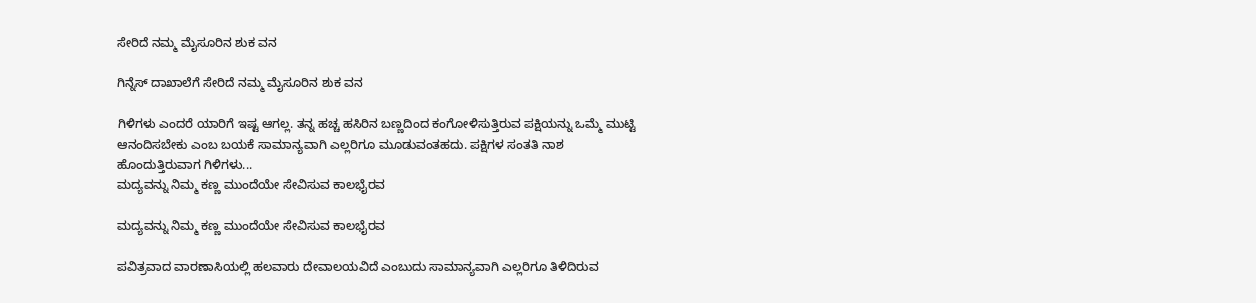ಸೇರಿದೆ ನಮ್ಮ ಮೈಸೂರಿನ ಶುಕ ವನ

ಗಿನ್ನೆಸ್ ದಾಖಾಲೆಗೆ ಸೇರಿದೆ ನಮ್ಮ ಮೈಸೂರಿನ ಶುಕ ವನ

ಗಿಳಿಗಳು ಎಂದರೆ ಯಾರಿಗೆ ಇಷ್ಟ ಆಗಲ್ಲ. ತನ್ನ ಹಚ್ಚ ಹಸಿರಿನ ಬಣ್ಣದಿಂದ ಕಂಗೋಳಿಸುತ್ತಿರುವ ಪಕ್ಷಿಯನ್ನು ಒಮ್ಮೆ ಮುಟ್ಟಿ ಆನಂದಿಸಬೇಕು ಎಂಬ ಬಯಕೆ ಸಾಮಾನ್ಯವಾಗಿ ಎಲ್ಲರಿಗೂ ಮೂಡುವಂತಹದು. ಪಕ್ಷಿಗಳ ಸಂತತಿ ನಾಶ ಹೊಂದುತ್ತಿರುವಾಗ ಗಿಳಿಗಳು...
ಮದ್ಯವನ್ನು ನಿಮ್ಮ ಕಣ್ಣ ಮುಂದೆಯೇ ಸೇವಿಸುವ ಕಾಲಭೈರವ

ಮದ್ಯವನ್ನು ನಿಮ್ಮ ಕಣ್ಣ ಮುಂದೆಯೇ ಸೇವಿಸುವ ಕಾಲಭೈರವ

ಪವಿತ್ರವಾದ ವಾರಣಾಸಿಯಲ್ಲಿ ಹಲವಾರು ದೇವಾಲಯವಿದೆ ಎಂಬುದು ಸಾಮಾನ್ಯವಾಗಿ ಎಲ್ಲರಿಗೂ ತಿಳಿದಿರುವ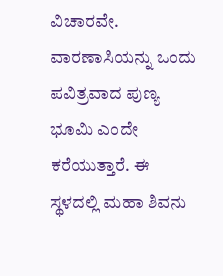ವಿಚಾರವೇ. ವಾರಣಾಸಿಯನ್ನು ಒಂದು ಪವಿತ್ರವಾದ ಪುಣ್ಯ ಭೂಮಿ ಎಂದೇ ಕರೆಯುತ್ತಾರೆ. ಈ ಸ್ಥಳದಲ್ಲಿ ಮಹಾ ಶಿವನು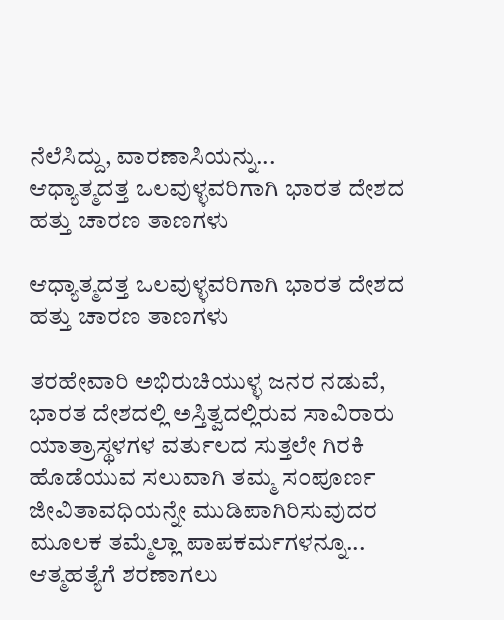ನೆಲೆಸಿದ್ದು, ವಾರಣಾಸಿಯನ್ನು...
ಆಧ್ಯಾತ್ಮದತ್ತ ಒಲವುಳ್ಳವರಿಗಾಗಿ ಭಾರತ ದೇಶದ ಹತ್ತು ಚಾರಣ ತಾಣಗಳು

ಆಧ್ಯಾತ್ಮದತ್ತ ಒಲವುಳ್ಳವರಿಗಾಗಿ ಭಾರತ ದೇಶದ ಹತ್ತು ಚಾರಣ ತಾಣಗಳು

ತರಹೇವಾರಿ ಅಭಿರುಚಿಯುಳ್ಳ ಜನರ ನಡುವೆ, ಭಾರತ ದೇಶದಲ್ಲಿ ಅಸ್ತಿತ್ವದಲ್ಲಿರುವ ಸಾವಿರಾರು ಯಾತ್ರಾಸ್ಥಳಗಳ ವರ್ತುಲದ ಸುತ್ತಲೇ ಗಿರಕಿ ಹೊಡೆಯುವ ಸಲುವಾಗಿ ತಮ್ಮ ಸ೦ಪೂರ್ಣ ಜೀವಿತಾವಧಿಯನ್ನೇ ಮುಡಿಪಾಗಿರಿಸುವುದರ ಮೂಲಕ ತಮ್ಮೆಲ್ಲಾ ಪಾಪಕರ್ಮಗಳನ್ನೂ...
ಆತ್ಮಹತ್ಯೆಗೆ ಶರಣಾಗಲು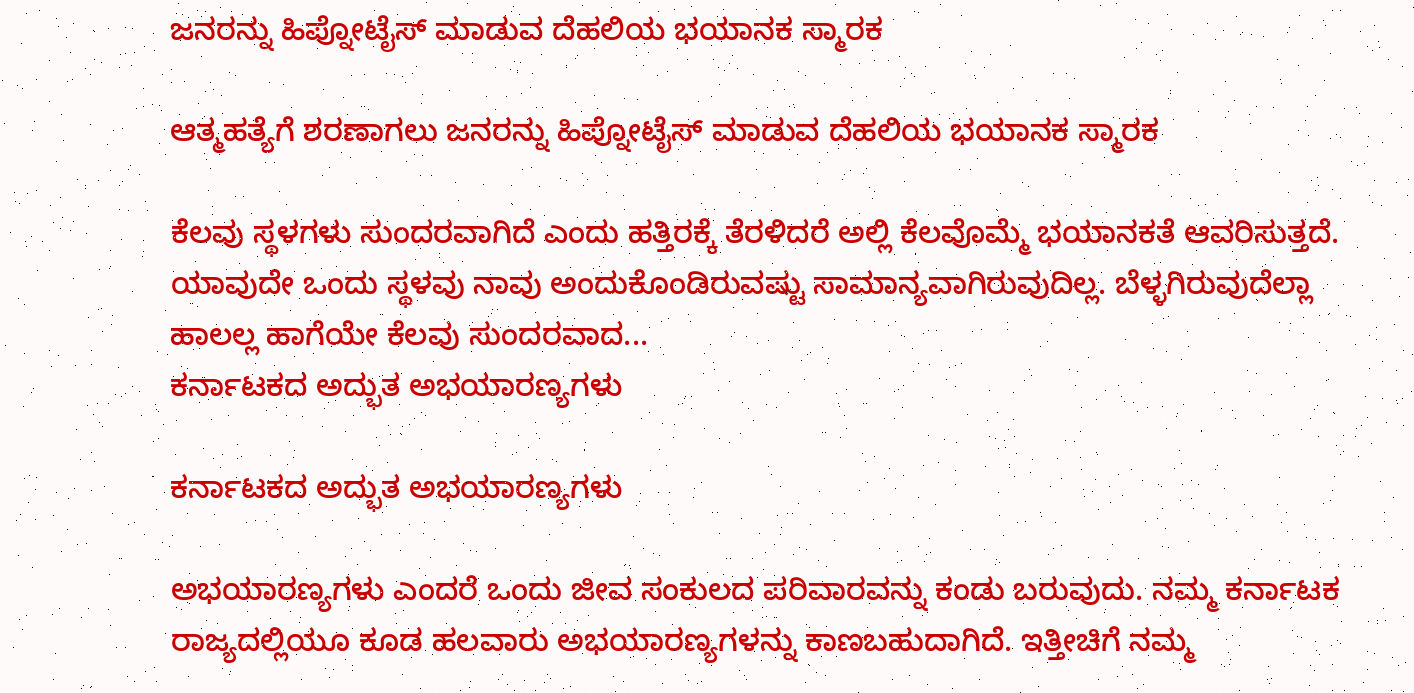ಜನರನ್ನು ಹಿಪ್ನೋಟೈಸ್ ಮಾಡುವ ದೆಹಲಿಯ ಭಯಾನಕ ಸ್ಮಾರಕ

ಆತ್ಮಹತ್ಯೆಗೆ ಶರಣಾಗಲು ಜನರನ್ನು ಹಿಪ್ನೋಟೈಸ್ ಮಾಡುವ ದೆಹಲಿಯ ಭಯಾನಕ ಸ್ಮಾರಕ

ಕೆಲವು ಸ್ಥಳಗಳು ಸುಂದರವಾಗಿದೆ ಎಂದು ಹತ್ತಿರಕ್ಕೆ ತೆರಳಿದರೆ ಅಲ್ಲಿ ಕೆಲವೊಮ್ಮೆ ಭಯಾನಕತೆ ಆವರಿಸುತ್ತದೆ. ಯಾವುದೇ ಒಂದು ಸ್ಥಳವು ನಾವು ಅಂದುಕೊಂಡಿರುವಷ್ಟು ಸಾಮಾನ್ಯವಾಗಿರುವುದಿಲ್ಲ. ಬೆಳ್ಳಗಿರುವುದೆಲ್ಲಾ ಹಾಲಲ್ಲ ಹಾಗೆಯೇ ಕೆಲವು ಸುಂದರವಾದ...
ಕರ್ನಾಟಕದ ಅದ್ಭುತ ಅಭಯಾರಣ್ಯಗಳು

ಕರ್ನಾಟಕದ ಅದ್ಭುತ ಅಭಯಾರಣ್ಯಗಳು

ಅಭಯಾರಣ್ಯಗಳು ಎಂದರೆ ಒಂದು ಜೀವ ಸಂಕುಲದ ಪರಿವಾರವನ್ನು ಕಂಡು ಬರುವುದು. ನಮ್ಮ ಕರ್ನಾಟಕ ರಾಜ್ಯದಲ್ಲಿಯೂ ಕೂಡ ಹಲವಾರು ಅಭಯಾರಣ್ಯಗಳನ್ನು ಕಾಣಬಹುದಾಗಿದೆ. ಇತ್ತೀಚಿಗೆ ನಮ್ಮ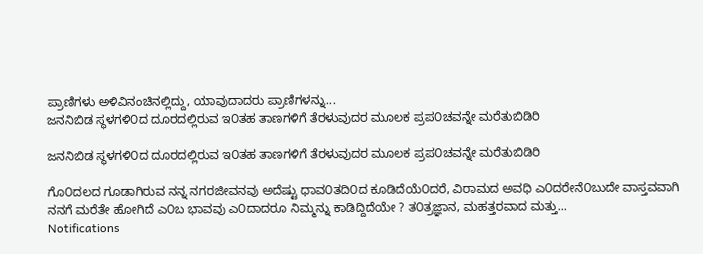ಪ್ರಾಣಿಗಳು ಅಳಿವಿನಂಚಿನಲ್ಲಿದ್ದು, ಯಾವುದಾದರು ಪ್ರಾಣಿಗಳನ್ನು...
ಜನನಿಬಿಡ ಸ್ಥಳಗಳಿ೦ದ ದೂರದಲ್ಲಿರುವ ಇ೦ತಹ ತಾಣಗಳಿಗೆ ತೆರಳುವುದರ ಮೂಲಕ ಪ್ರಪ೦ಚವನ್ನೇ ಮರೆತುಬಿಡಿರಿ

ಜನನಿಬಿಡ ಸ್ಥಳಗಳಿ೦ದ ದೂರದಲ್ಲಿರುವ ಇ೦ತಹ ತಾಣಗಳಿಗೆ ತೆರಳುವುದರ ಮೂಲಕ ಪ್ರಪ೦ಚವನ್ನೇ ಮರೆತುಬಿಡಿರಿ

ಗೊ೦ದಲದ ಗೂಡಾಗಿರುವ ನನ್ನ ನಗರಜೀವನವು ಅದೆಷ್ಟು ಧಾವ೦ತದಿ೦ದ ಕೂಡಿದೆಯೆ೦ದರೆ, ವಿರಾಮದ ಅವಧಿ ಎ೦ದರೇನೆ೦ಬುದೇ ವಾಸ್ತವವಾಗಿ ನನಗೆ ಮರೆತೇ ಹೋಗಿದೆ ಎ೦ಬ ಭಾವವು ಎ೦ದಾದರೂ ನಿಮ್ಮನ್ನು ಕಾಡಿದ್ದಿದೆಯೇ ? ತ೦ತ್ರಜ್ಞಾನ, ಮಹತ್ತರವಾದ ಮತ್ತು...
Notifications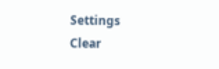Settings
Clear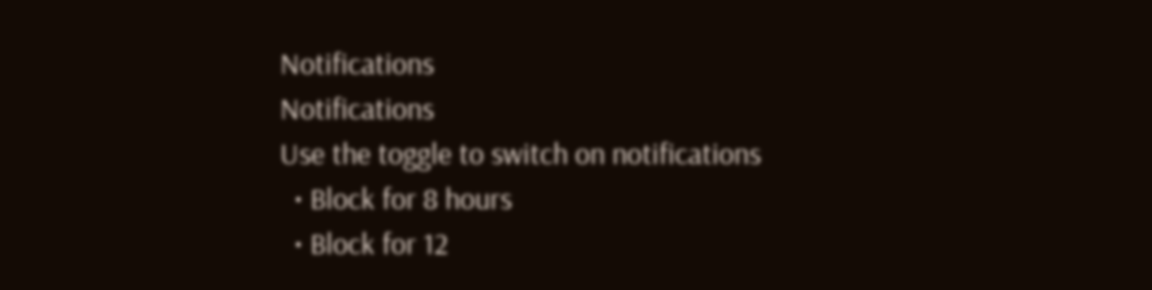Notifications
Notifications
Use the toggle to switch on notifications
  • Block for 8 hours
  • Block for 12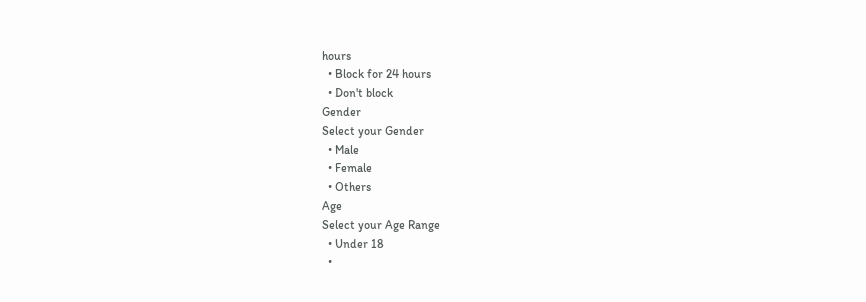hours
  • Block for 24 hours
  • Don't block
Gender
Select your Gender
  • Male
  • Female
  • Others
Age
Select your Age Range
  • Under 18
  •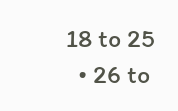18 to 25
  • 26 to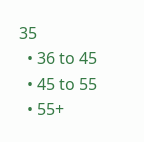35
  • 36 to 45
  • 45 to 55
  • 55+